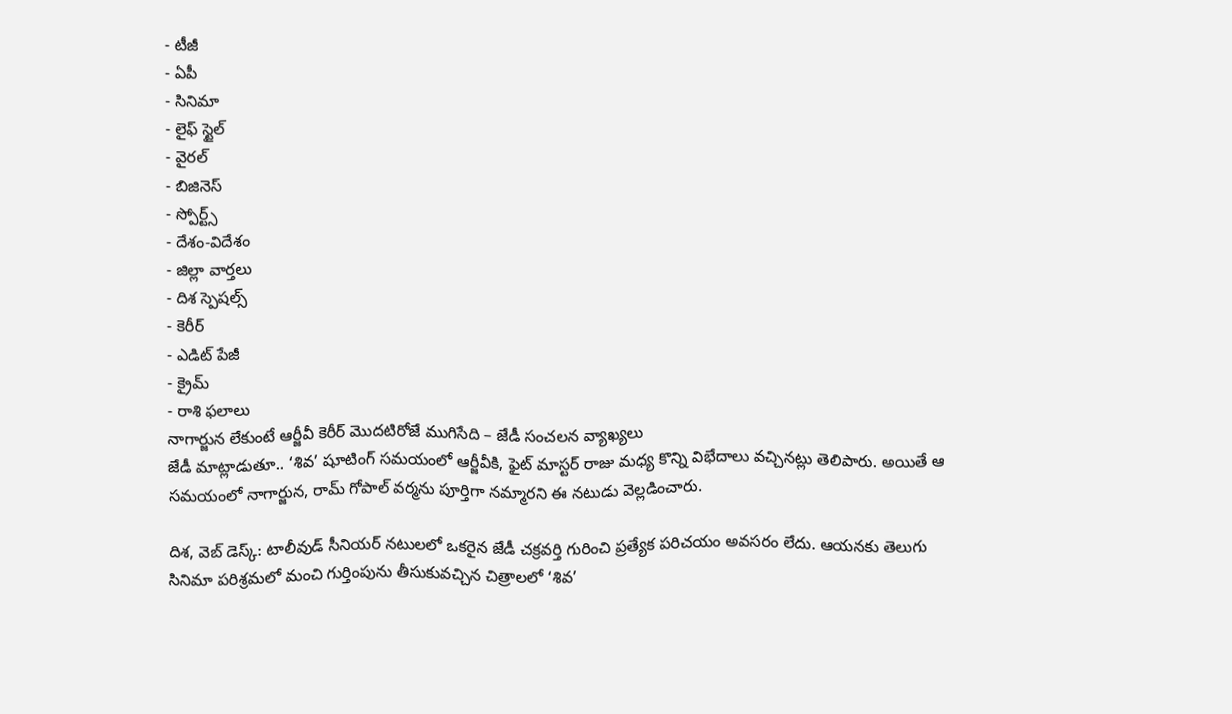- టీజీ
- ఏపీ
- సినిమా
- లైఫ్ స్టైల్
- వైరల్
- బిజినెస్
- స్పోర్ట్స్
- దేశం-విదేశం
- జిల్లా వార్తలు
- దిశ స్పెషల్స్
- కెరీర్
- ఎడిట్ పేజీ
- క్రైమ్
- రాశి ఫలాలు
నాగార్జున లేకుంటే ఆర్జీవీ కెరీర్ మొదటిరోజే ముగిసేది – జేడీ సంచలన వ్యాఖ్యలు
జేడీ మాట్లాడుతూ.. ‘శివ’ షూటింగ్ సమయంలో ఆర్జీవీకి, ఫైట్ మాస్టర్ రాజు మధ్య కొన్ని విభేదాలు వచ్చినట్లు తెలిపారు. అయితే ఆ సమయంలో నాగార్జున, రామ్ గోపాల్ వర్మను పూర్తిగా నమ్మారని ఈ నటుడు వెల్లడించారు.

దిశ, వెబ్ డెస్క్: టాలీవుడ్ సీనియర్ నటులలో ఒకరైన జేడీ చక్రవర్తి గురించి ప్రత్యేక పరిచయం అవసరం లేదు. ఆయనకు తెలుగు సినిమా పరిశ్రమలో మంచి గుర్తింపును తీసుకువచ్చిన చిత్రాలలో ‘శివ’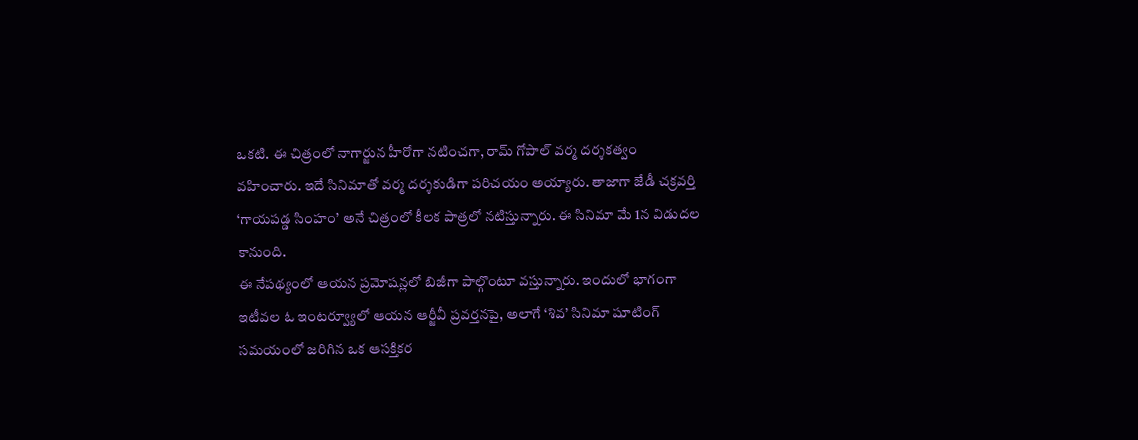ఒకటి. ఈ చిత్రంలో నాగార్జున హీరోగా నటించగా, రామ్ గోపాల్ వర్మ దర్శకత్వం వహించారు. ఇదే సినిమాతో వర్మ దర్శకుడిగా పరిచయం అయ్యారు. తాజాగా జేడీ చక్రవర్తి ‘గాయపడ్డ సింహం’ అనే చిత్రంలో కీలక పాత్రలో నటిస్తున్నారు. ఈ సినిమా మే 1న విడుదల కానుంది.
ఈ నేపథ్యంలో ఆయన ప్రమోషన్లలో బిజీగా పాల్గొంటూ వస్తున్నారు. ఇందులో భాగంగా ఇటీవల ఓ ఇంటర్వ్యూలో ఆయన ఆర్జీవీ ప్రవర్తనపై, అలాగే ‘శివ’ సినిమా షూటింగ్ సమయంలో జరిగిన ఒక ఆసక్తికర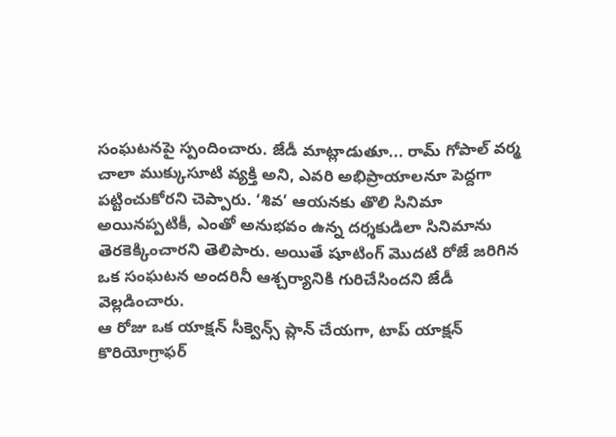సంఘటనపై స్పందించారు. జేడీ మాట్లాడుతూ... రామ్ గోపాల్ వర్మ చాలా ముక్కుసూటి వ్యక్తి అని, ఎవరి అభిప్రాయాలనూ పెద్దగా పట్టించుకోరని చెప్పారు. ‘శివ’ ఆయనకు తొలి సినిమా అయినప్పటికీ, ఎంతో అనుభవం ఉన్న దర్శకుడిలా సినిమాను తెరకెక్కించారని తెలిపారు. అయితే షూటింగ్ మొదటి రోజే జరిగిన ఒక సంఘటన అందరినీ ఆశ్చర్యానికి గురిచేసిందని జేడీ వెల్లడించారు.
ఆ రోజు ఒక యాక్షన్ సీక్వెన్స్ ప్లాన్ చేయగా, టాప్ యాక్షన్ కొరియోగ్రాఫర్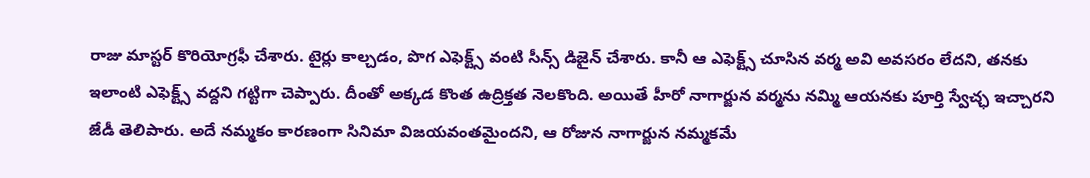రాజు మాస్టర్ కొరియోగ్రఫీ చేశారు. టైర్లు కాల్చడం, పొగ ఎఫెక్ట్స్ వంటి సీన్స్ డిజైన్ చేశారు. కానీ ఆ ఎఫెక్ట్స్ చూసిన వర్మ అవి అవసరం లేదని, తనకు ఇలాంటి ఎఫెక్ట్స్ వద్దని గట్టిగా చెప్పారు. దీంతో అక్కడ కొంత ఉద్రిక్తత నెలకొంది. అయితే హీరో నాగార్జున వర్మను నమ్మి ఆయనకు పూర్తి స్వేచ్ఛ ఇచ్చారని జేడీ తెలిపారు. అదే నమ్మకం కారణంగా సినిమా విజయవంతమైందని, ఆ రోజున నాగార్జున నమ్మకమే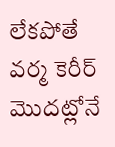లేకపోతే వర్మ కెరీర్ మొదట్లోనే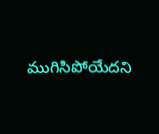ముగిసిపోయేదని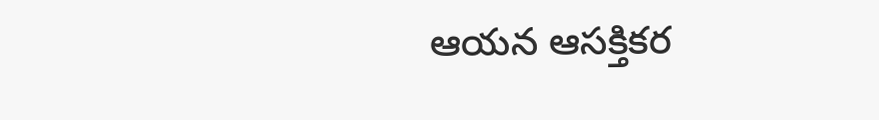ఆయన ఆసక్తికర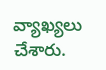వ్యాఖ్యలు చేశారు.